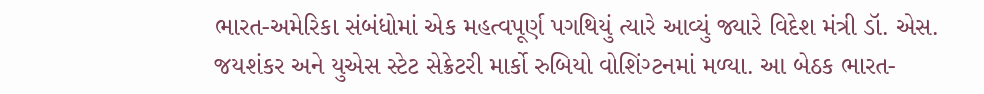ભારત-અમેરિકા સંબંધોમાં એક મહત્વપૂર્ણ પગથિયું ત્યારે આવ્યું જ્યારે વિદેશ મંત્રી ડૉ. એસ. જયશંકર અને યુએસ સ્ટેટ સેક્રેટરી માર્કો રુબિયો વોશિંગ્ટનમાં મળ્યા. આ બેઠક ભારત-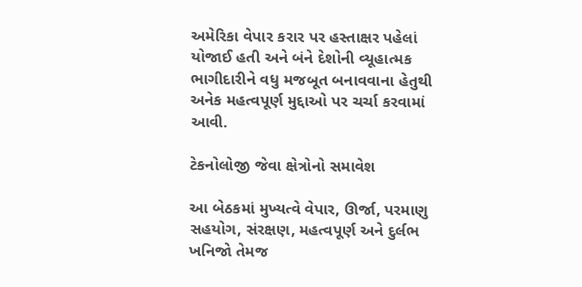અમેરિકા વેપાર કરાર પર હસ્તાક્ષર પહેલાં યોજાઈ હતી અને બંને દેશોની વ્યૂહાત્મક ભાગીદારીને વધુ મજબૂત બનાવવાના હેતુથી અનેક મહત્વપૂર્ણ મુદ્દાઓ પર ચર્ચા કરવામાં આવી.

ટેકનોલોજી જેવા ક્ષેત્રોનો સમાવેશ

આ બેઠકમાં મુખ્યત્વે વેપાર, ઊર્જા, પરમાણુ સહયોગ, સંરક્ષણ, મહત્વપૂર્ણ અને દુર્લભ ખનિજો તેમજ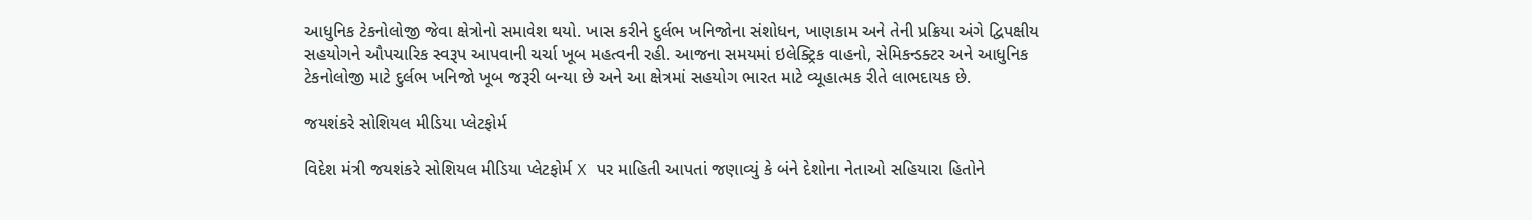આધુનિક ટેકનોલોજી જેવા ક્ષેત્રોનો સમાવેશ થયો. ખાસ કરીને દુર્લભ ખનિજોના સંશોધન, ખાણકામ અને તેની પ્રક્રિયા અંગે દ્વિપક્ષીય સહયોગને ઔપચારિક સ્વરૂપ આપવાની ચર્ચા ખૂબ મહત્વની રહી. આજના સમયમાં ઇલેક્ટ્રિક વાહનો, સેમિકન્ડક્ટર અને આધુનિક ટેકનોલોજી માટે દુર્લભ ખનિજો ખૂબ જરૂરી બન્યા છે અને આ ક્ષેત્રમાં સહયોગ ભારત માટે વ્યૂહાત્મક રીતે લાભદાયક છે.

જયશંકરે સોશિયલ મીડિયા પ્લેટફોર્મ

વિદેશ મંત્રી જયશંકરે સોશિયલ મીડિયા પ્લેટફોર્મ X પર માહિતી આપતાં જણાવ્યું કે બંને દેશોના નેતાઓ સહિયારા હિતોને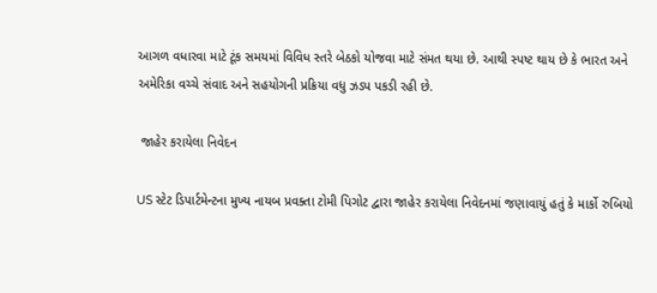આગળ વધારવા માટે ટૂંક સમયમાં વિવિધ સ્તરે બેઠકો યોજવા માટે સંમત થયા છે. આથી સ્પષ્ટ થાય છે કે ભારત અને અમેરિકા વચ્ચે સંવાદ અને સહયોગની પ્રક્રિયા વધુ ઝડપ પકડી રહી છે.

 જાહેર કરાયેલા નિવેદન

US સ્ટેટ ડિપાર્ટમેન્ટના મુખ્ય નાયબ પ્રવક્તા ટોમી પિગોટ દ્વારા જાહેર કરાયેલા નિવેદનમાં જણાવાયું હતું કે માર્કો રુબિયો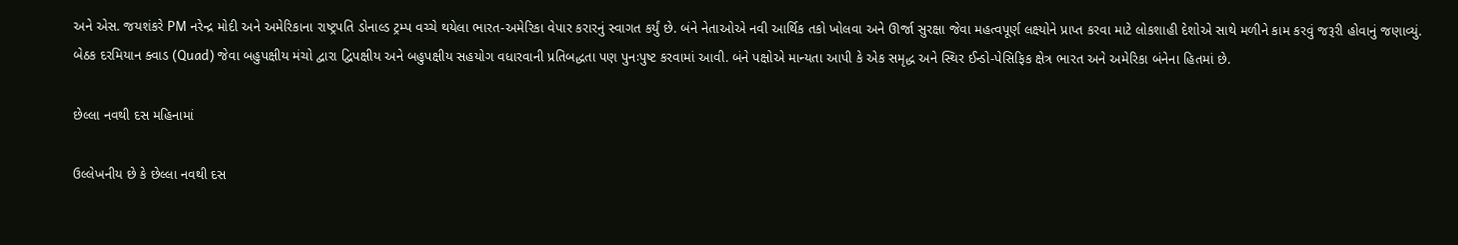અને એસ. જયશંકરે PM નરેન્દ્ર મોદી અને અમેરિકાના રાષ્ટ્રપતિ ડોનાલ્ડ ટ્રમ્પ વચ્ચે થયેલા ભારત-અમેરિકા વેપાર કરારનું સ્વાગત કર્યું છે. બંને નેતાઓએ નવી આર્થિક તકો ખોલવા અને ઊર્જા સુરક્ષા જેવા મહત્વપૂર્ણ લક્ષ્યોને પ્રાપ્ત કરવા માટે લોકશાહી દેશોએ સાથે મળીને કામ કરવું જરૂરી હોવાનું જણાવ્યું. બેઠક દરમિયાન ક્વાડ (Quad) જેવા બહુપક્ષીય મંચો દ્વારા દ્વિપક્ષીય અને બહુપક્ષીય સહયોગ વધારવાની પ્રતિબદ્ધતા પણ પુનઃપુષ્ટ કરવામાં આવી. બંને પક્ષોએ માન્યતા આપી કે એક સમૃદ્ધ અને સ્થિર ઈન્ડો-પેસિફિક ક્ષેત્ર ભારત અને અમેરિકા બંનેના હિતમાં છે.

છેલ્લા નવથી દસ મહિનામાં

ઉલ્લેખનીય છે કે છેલ્લા નવથી દસ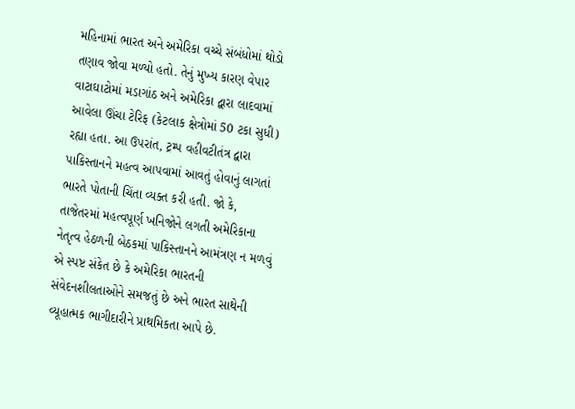મહિનામાં ભારત અને અમેરિકા વચ્ચે સંબંધોમાં થોડો તણાવ જોવા મળ્યો હતો. તેનું મુખ્ય કારણ વેપાર વાટાઘાટોમાં મડાગાંઠ અને અમેરિકા દ્વારા લાદવામાં આવેલા ઊંચા ટેરિફ (કેટલાક ક્ષેત્રોમાં 50 ટકા સુધી) રહ્યા હતા. આ ઉપરાંત, ટ્રમ્પ વહીવટીતંત્ર દ્વારા પાકિસ્તાનને મહત્વ આપવામાં આવતું હોવાનું લાગતાં ભારતે પોતાની ચિંતા વ્યક્ત કરી હતી. જો કે, તાજેતરમાં મહત્વપૂર્ણ ખનિજોને લગતી અમેરિકાના નેતૃત્વ હેઠળની બેઠકમાં પાકિસ્તાનને આમંત્રણ ન મળવું એ સ્પષ્ટ સંકેત છે કે અમેરિકા ભારતની સંવેદનશીલતાઓને સમજતું છે અને ભારત સાથેની વ્યૂહાત્મક ભાગીદારીને પ્રાથમિકતા આપે છે.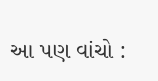આ પણ વાંચો :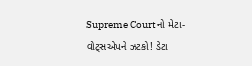Supreme Courtનો મેટા-વોટ્સએપને ઝટકો! ડેટા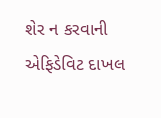શેર ન કરવાની એફિડેવિટ દાખલ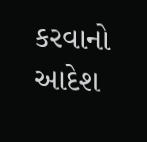કરવાનો આદેશ